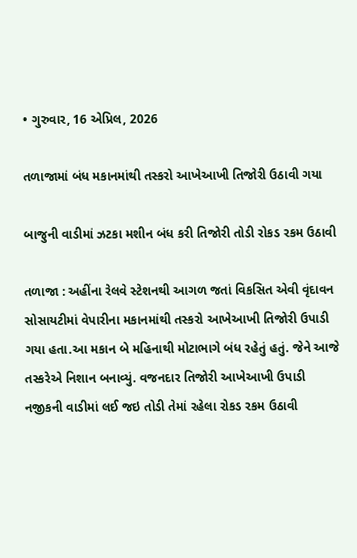• ગુરુવાર, 16 એપ્રિલ, 2026

તળાજામાં બંધ મકાનમાંથી તસ્કરો આખેઆખી તિજોરી ઉઠાવી ગયા

બાજુની વાડીમાં ઝટકા મશીન બંધ કરી તિજોરી તોડી રોકડ રકમ ઉઠાવી

તળાજા : અહીંના રેલવે સ્ટેશનથી આગળ જતાં વિકસિત એવી વૃંદાવન સોસાયટીમાં વેપારીના મકાનમાંથી તસ્કરો આખેઆખી તિજોરી ઉપાડી ગયા હતા.આ મકાન બે મહિનાથી મોટાભાગે બંધ રહેતું હતું. જેને આજે તસ્કરેએ નિશાન બનાવ્યું. વજનદાર તિજોરી આખેઆખી ઉપાડી નજીકની વાડીમાં લઈ જઇ તોડી તેમાં રહેલા રોકડ રકમ ઉઠાવી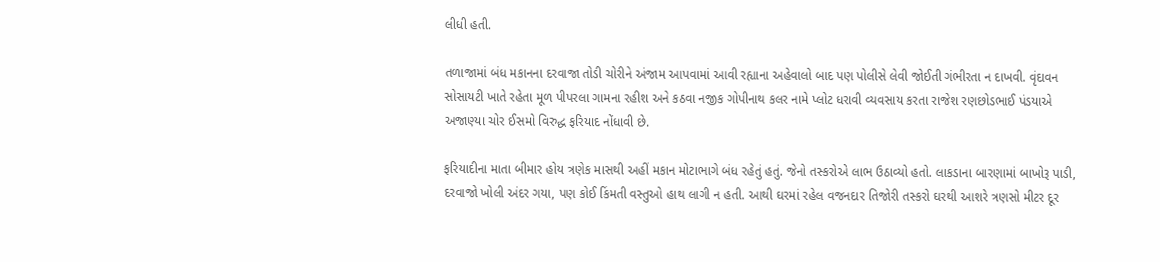લીધી હતી.

તળાજામાં બંધ મકાનના દરવાજા તોડી ચોરીને અંજામ આપવામાં આવી રહ્યાના અહેવાલો બાદ પણ પોલીસે લેવી જોઈતી ગંભીરતા ન દાખવી. વૃંદાવન સોસાયટી ખાતે રહેતા મૂળ પીપરલા ગામના રહીશ અને કઠવા નજીક ગોપીનાથ કલર નામે પ્લોટ ધરાવી વ્યવસાય કરતા રાજેશ રણછોડભાઈ પંડયાએ અજાણ્યા ચોર ઈસમો વિરુદ્ધ ફરિયાદ નોંધાવી છે.

ફરિયાદીના માતા બીમાર હોય ત્રણેક માસથી અહીં મકાન મોટાભાગે બંધ રહેતું હતું. જેનો તસ્કરોએ લાભ ઉઠાવ્યો હતો. લાકડાના બારણામાં બાખોરૂ પાડી, દરવાજો ખોલી અંદર ગયા, પણ કોઈ કિંમતી વસ્તુઓ હાથ લાગી ન હતી. આથી ઘરમાં રહેલ વજનદાર તિજોરી તસ્કરો ઘરથી આશરે ત્રણસો મીટર દૂર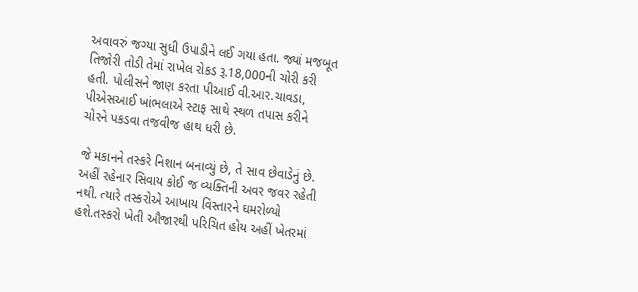અવાવરું જગ્યા સુધી ઉપાડીને લઈ ગયા હતા. જ્યાં મજબૂત તિજોરી તોડી તેમાં રાખેલ રોકડ રૂ.18,000ની ચોરી કરી હતી. પોલીસને જાણ કરતા પીઆઈ વી.આર.ચાવડા, પીએસઆઈ ખાંભલાએ સ્ટાફ સાથે સ્થળ તપાસ કરીને ચોરને પકડવા તજવીજ હાથ ધરી છે.

જે મકાનને તસ્કરે નિશાન બનાવ્યું છે, તે સાવ છેવાડેનું છે. અહીં રહેનાર સિવાય કોઈ જ વ્યક્તિની અવર જવર રહેતી નથી. ત્યારે તસ્કરોએ આખાય વિસ્તારને ઘમરોળ્યો હશે.તસ્કરો ખેતી ઔજારથી પરિચિત હોય અહીં ખેતરમાં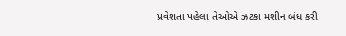પ્રવેશતા પહેલા તેઓએ ઝટકા મશીન બંધ કરી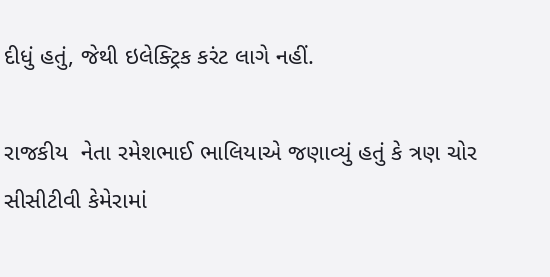દીધું હતું, જેથી ઇલેક્ટ્રિક કરંટ લાગે નહીં.

રાજકીય  નેતા રમેશભાઈ ભાલિયાએ જણાવ્યું હતું કે ત્રણ ચોર સીસીટીવી કેમેરામાં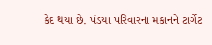કેદ થયા છે. પંડયા પરિવારના મકાનને ટાર્ગેટ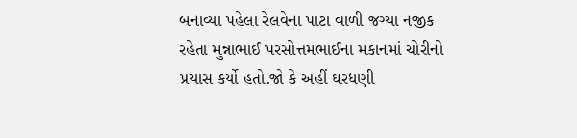બનાવ્યા પહેલા રેલવેના પાટા વાળી જગ્યા નજીક રહેતા મુન્નાભાઈ પરસોત્તમભાઈના મકાનમાં ચોરીનો પ્રયાસ કર્યો હતો.જો કે અહીં ઘરધણી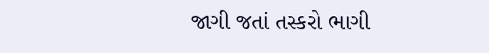જાગી જતાં તસ્કરો ભાગી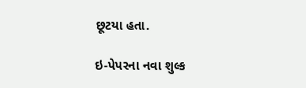છૂટયા હતા.

ઇ-પેપરના નવા શુલ્ક